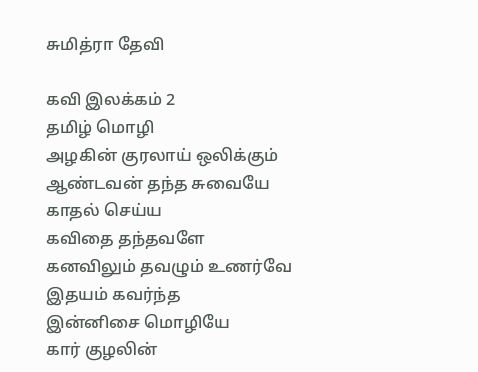சுமித்ரா தேவி

கவி இலக்கம் 2
தமிழ் மொழி
அழகின் குரலாய் ஒலிக்கும்
ஆண்டவன் தந்த சுவையே
காதல் செய்ய
கவிதை தந்தவளே
கனவிலும் தவழும் உணர்வே
இதயம் கவர்ந்த
இன்னிசை மொழியே
கார் குழலின்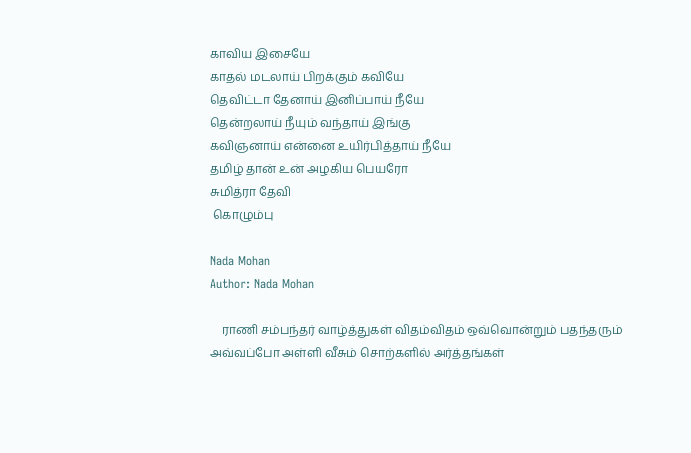காவிய இசையே
காதல் மடலாய் பிறக்கும் கவியே
தெவிட்டா தேனாய் இனிப்பாய் நீயே
தென்றலாய் நீயும் வந்தாய் இங்கு
கவிஞனாய் என்னை உயிர்பித்தாய் நீயே
தமிழ் தான் உன்‌ அழகிய பெயரோ
சுமித்ரா தேவி
 கொழும்பு

Nada Mohan
Author: Nada Mohan

    ராணி சம்பந்தர் வாழ்த்துகள் விதம்விதம் ஒவ்வொன்றும் பதந்தரும் அவ்வப்போ அள்ளி வீசும் சொற்களில் அர்த்தங்கள்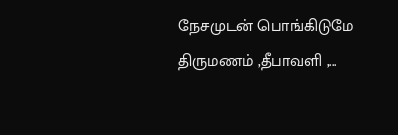நேசமுடன் பொங்கிடுமே திருமணம் ,தீபாவளி ,...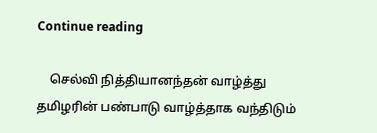Continue reading

    செல்வி நித்தியானந்தன் வாழ்த்து தமிழரின் பண்பாடு வாழ்த்தாக வந்திடும்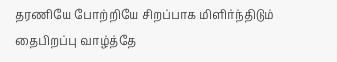தரணியே போற்றியே சிறப்பாக மிளிர்ந்திடும் தைபிறப்பு வாழ்த்தே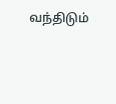வந்திடும்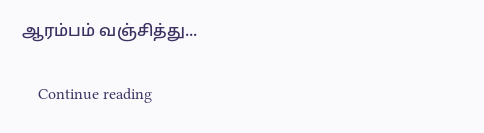ஆரம்பம் வஞ்சித்து...

    Continue reading